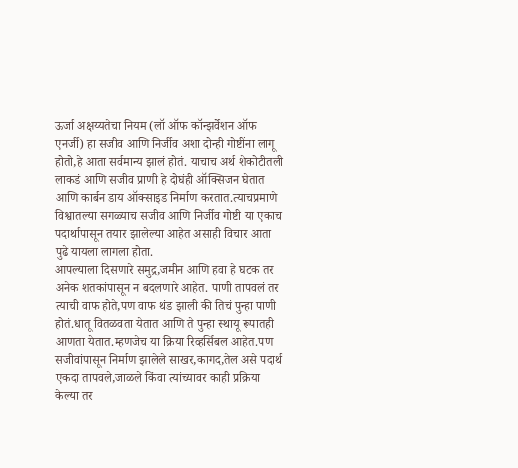ऊर्जा अक्षय्यतेचा नियम (लॉ ऑफ कॉन्झर्वेशन ऑफ एनर्जी) हा सजीव आणि निर्जीव अशा दोन्ही गोष्टींना लागू होतो,हे आता सर्वमान्य झालं होतं. याचाच अर्थ शेकोटीतली लाकडं आणि सजीव प्राणी हे दोघंही ऑक्सिजन घेतात आणि कार्बन डाय ऑक्साइड निर्माण करतात.त्याचप्रमाणे विश्वातल्या सगळ्याच सजीव आणि निर्जीव गोष्टी या एकाच पदार्थापासून तयार झालेल्या आहेत असाही विचार आता पुढे यायला लागला होता.
आपल्याला दिसणारे समुद्र,जमीन आणि हवा हे घटक तर अनेक शतकांपासून न बदलणारे आहेत. पाणी तापवलं तर त्याची वाफ होते,पण वाफ थंड झाली की तिचं पुन्हा पाणी होतं.धातू वितळवता येतात आणि ते पुन्हा स्थायू रूपातही आणता येतात.म्हणजेच या क्रिया रिव्हर्सिबल आहेत.पण सजीवांपासून निर्माण झालेले साखर,कागद,तेल असे पदार्थ एकदा तापवले,जाळले किंवा त्यांच्यावर काही प्रक्रिया केल्या तर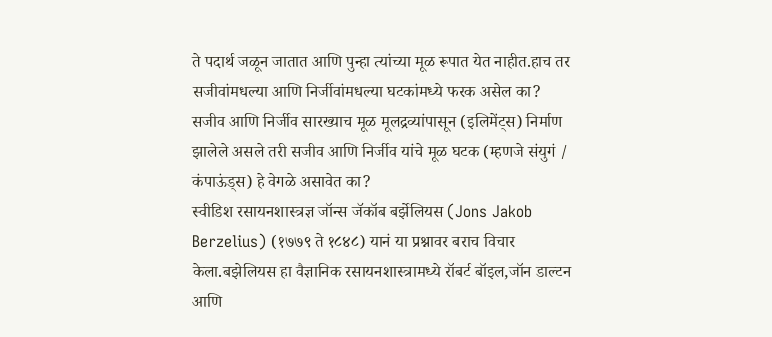ते पदार्थ जळून जातात आणि पुन्हा त्यांच्या मूळ रूपात येत नाहीत.हाच तर सजीवांमधल्या आणि निर्जीवांमधल्या घटकांमध्ये फरक असेल का? सजीव आणि निर्जीव सारख्याच मूळ मूलद्रव्यांपासून (इलिमेंट्स) निर्माण झालेले असले तरी सजीव आणि निर्जीव यांचे मूळ घटक (म्हणजे संयुगं / कंपाऊंड्स) हे वेगळे असावेत का?
स्वीडिश रसायनशास्त्रज्ञ जॉन्स जॅकॉब बर्झेलियस (Jons Jakob Berzelius) (१७७९ ते १८४८) यानं या प्रश्नावर बराच विचार केला.बझेलियस हा वैज्ञानिक रसायनशास्त्रामध्ये रॉबर्ट बॉइल,जॉन डाल्टन आणि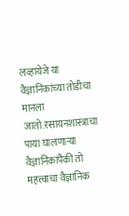लव्हायेजे या वैज्ञानिकांच्या तोडीचा मानला जातो.रसायनशास्त्राचा पाया घालणाऱ्या वैज्ञानिकांपैकी तो महत्त्वाचा वैज्ञानिक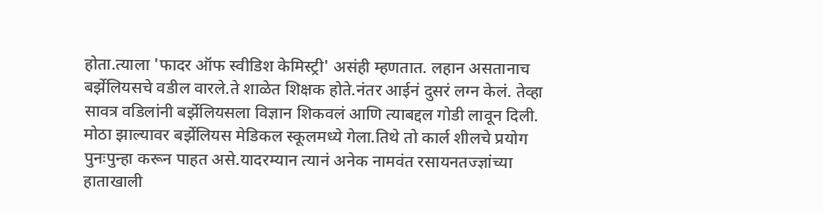होता.त्याला 'फादर ऑफ स्वीडिश केमिस्ट्री' असंही म्हणतात. लहान असतानाच बर्झेलियसचे वडील वारले.ते शाळेत शिक्षक होते.नंतर आईनं दुसरं लग्न केलं. तेव्हा सावत्र वडिलांनी बर्झेलियसला विज्ञान शिकवलं आणि त्याबद्दल गोडी लावून दिली.
मोठा झाल्यावर बर्झेलियस मेडिकल स्कूलमध्ये गेला.तिथे तो कार्ल शीलचे प्रयोग पुनःपुन्हा करून पाहत असे.यादरम्यान त्यानं अनेक नामवंत रसायनतज्ज्ञांच्या हाताखाली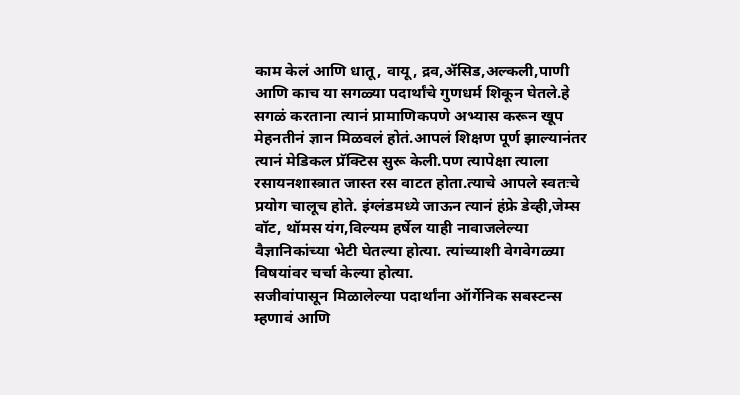काम केलं आणि धातू, वायू, द्रव,ॲसिड,अल्कली,पाणी आणि काच या सगळ्या पदार्थांचे गुणधर्म शिकून घेतले.हे सगळं करताना त्यानं प्रामाणिकपणे अभ्यास करून खूप मेहनतीनं ज्ञान मिळवलं होतं.आपलं शिक्षण पूर्ण झाल्यानंतर त्यानं मेडिकल प्रॅक्टिस सुरू केली.पण त्यापेक्षा त्याला रसायनशास्त्रात जास्त रस वाटत होता.त्याचे आपले स्वतःचे प्रयोग चालूच होते. इंग्लंडमध्ये जाऊन त्यानं हंफ्रे डेव्ही,जेम्स वॉट, थॉमस यंग,विल्यम हर्षेल याही नावाजलेल्या वैज्ञानिकांच्या भेटी घेतल्या होत्या. त्यांच्याशी वेगवेगळ्या विषयांवर चर्चा केल्या होत्या.
सजीवांपासून मिळालेल्या पदार्थांना ऑर्गेनिक सबस्टन्स म्हणावं आणि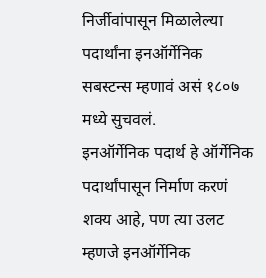निर्जीवांपासून मिळालेल्या पदार्थांना इनऑर्गेनिक सबस्टन्स म्हणावं असं १८०७ मध्ये सुचवलं.
इनऑर्गेनिक पदार्थ हे ऑर्गेनिक पदार्थांपासून निर्माण करणं शक्य आहे, पण त्या उलट म्हणजे इनऑर्गेनिक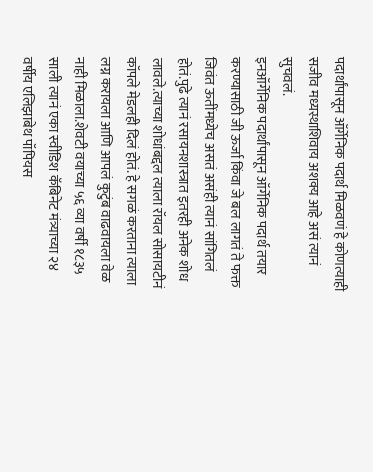पदार्थांपासून ऑर्गेनिक पदार्थ मिळवणं हे कोणत्याही सजीव मध्यस्थाशिवाय अशक्य आहे असं त्यानं सुचवलं.
इनऑर्गेनिक पदार्थांपासून ऑर्गेनिक पदार्थ तयार करण्यासाठी जी ऊर्जा किंवा जे बल लागतं ते फक्त जिवंत ऊतींमध्येच असतं असंही त्यानं सांगितलं होतं.पुढे त्यानं रसायनशास्त्रात इतरही अनेक शोध लावले.त्याच्या शोधांबद्दल त्याला रॉयल सोसायटीनं कॉपले मेडलही दिलं होतं. हे सगळं करताना त्याला लग्न करायला आणि आपलं कुटुंब वाढवायला वेळ नाही मिळाला.शेवटी वयाच्या ५६ व्या वर्षी १८३५ साली त्यानं एका स्वीडिश कॅबिनेट मंत्र्याच्या २४ वर्षीय एलिझाबेथ पॉपियस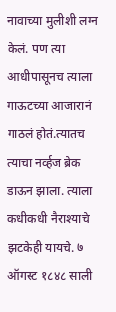नावाच्या मुलीशी लग्न केलं. पण त्या आधीपासूनच त्याला गाऊटच्या आजारानं गाठलं होतं.त्यातच त्याचा नर्व्हज ब्रेक डाऊन झाला. त्याला कधीकधी नैराश्याचे झटकेही यायचे. ७ ऑगस्ट १८४८ साली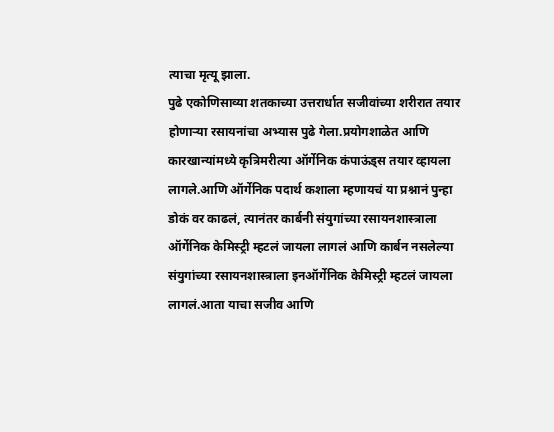त्याचा मृत्यू झाला.
पुढे एकोणिसाव्या शतकाच्या उत्तरार्धात सजीवांच्या शरीरात तयार होणाऱ्या रसायनांचा अभ्यास पुढे गेला.प्रयोगशाळेत आणि कारखान्यांमध्ये कृत्रिमरीत्या ऑर्गेनिक कंपाऊंड्स तयार व्हायला लागले.आणि ऑर्गेनिक पदार्थ कशाला म्हणायचं या प्रश्नानं पुन्हा डोकं वर काढलं, त्यानंतर कार्बनी संयुगांच्या रसायनशास्त्राला ऑर्गेनिक केमिस्ट्री म्हटलं जायला लागलं आणि कार्बन नसलेल्या संयुगांच्या रसायनशास्त्राला इनऑर्गेनिक केमिस्ट्री म्हटलं जायला लागलं.आता याचा सजीव आणि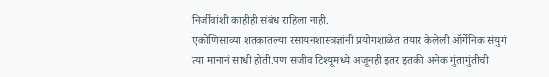निर्जीवांशी काहीही संबंध राहिला नाही.
एकोणिसाव्या शतकातल्या रसायनशास्त्रज्ञांनी प्रयोगशाळेत तयार केलेली ऑर्गेनिक संयुगं त्या मानानं साधी होती.पण सजीव टिश्यूमध्ये अजूनही इतर इतकी अनेक गुंतागुंतीची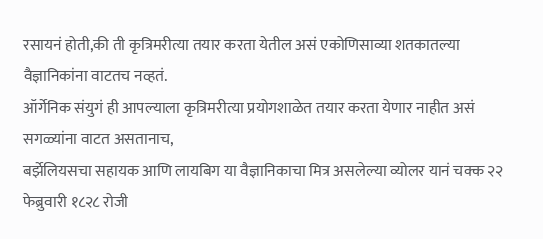रसायनं होती,की ती कृत्रिमरीत्या तयार करता येतील असं एकोणिसाव्या शतकातल्या वैज्ञानिकांना वाटतच नव्हतं.
ऑर्गेनिक संयुगं ही आपल्याला कृत्रिमरीत्या प्रयोगशाळेत तयार करता येणार नाहीत असं सगळ्यांना वाटत असतानाच,
बर्झेलियसचा सहायक आणि लायबिग या वैज्ञानिकाचा मित्र असलेल्या व्योलर यानं चक्क २२ फेब्रुवारी १८२८ रोजी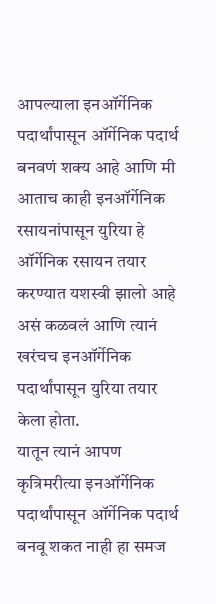आपल्याला इनऑर्गेनिक पदार्थांपासून ऑर्गेनिक पदार्थ बनवणं शक्य आहे आणि मी आताच काही इनऑर्गेनिक रसायनांपासून युरिया हे ऑर्गेनिक रसायन तयार करण्यात यशस्वी झालो आहे असं कळवलं आणि त्यानं खरंचच इनऑर्गेनिक पदार्थांपासून युरिया तयार केला होता.
यातून त्यानं आपण कृत्रिमरीत्या इनऑर्गेनिक पदार्थांपासून ऑर्गेनिक पदार्थ बनवू शकत नाही हा समज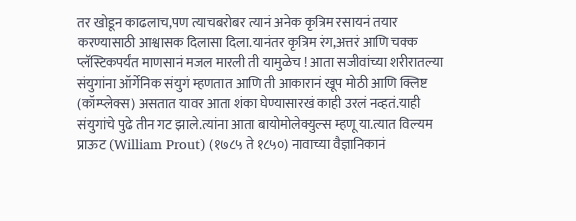तर खोडून काढलाच,पण त्याचबरोबर त्यानं अनेक कृत्रिम रसायनं तयार करण्यासाठी आश्वासक दिलासा दिला.यानंतर कृत्रिम रंग,अत्तरं आणि चक्क प्लॅस्टिकपर्यंत माणसानं मजल मारली ती यामुळेच ! आता सजीवांच्या शरीरातल्या संयुगांना ऑर्गेनिक संयुगं म्हणतात आणि ती आकारानं खूप मोठी आणि क्लिष्ट (कॉम्प्लेक्स) असतात यावर आता शंका घेण्यासारखं काही उरलं नव्हतं.याही संयुगांचे पुढे तीन गट झाले.त्यांना आता बायोमोलेक्युल्स म्हणू या.त्यात विल्यम प्राऊट (William Prout) (१७८५ ते १८५०) नावाच्या वैज्ञानिकानं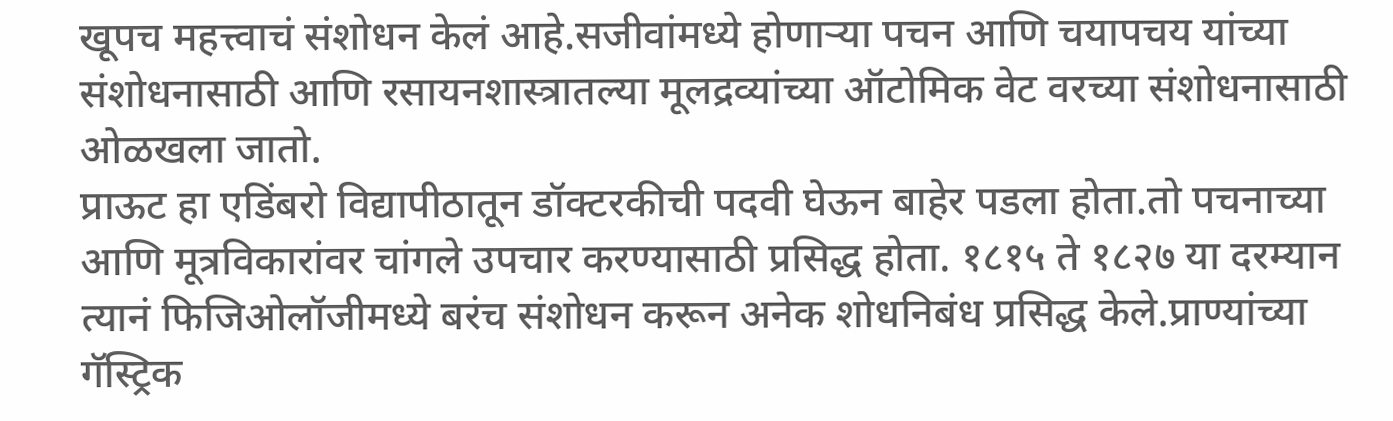खूपच महत्त्वाचं संशोधन केलं आहे.सजीवांमध्ये होणाऱ्या पचन आणि चयापचय यांच्या संशोधनासाठी आणि रसायनशास्त्रातल्या मूलद्रव्यांच्या ऑटोमिक वेट वरच्या संशोधनासाठी ओळखला जातो.
प्राऊट हा एडिंबरो विद्यापीठातून डॉक्टरकीची पदवी घेऊन बाहेर पडला होता.तो पचनाच्या आणि मूत्रविकारांवर चांगले उपचार करण्यासाठी प्रसिद्ध होता. १८१५ ते १८२७ या दरम्यान त्यानं फिजिओलॉजीमध्ये बरंच संशोधन करून अनेक शोधनिबंध प्रसिद्ध केले.प्राण्यांच्या गॅस्ट्रिक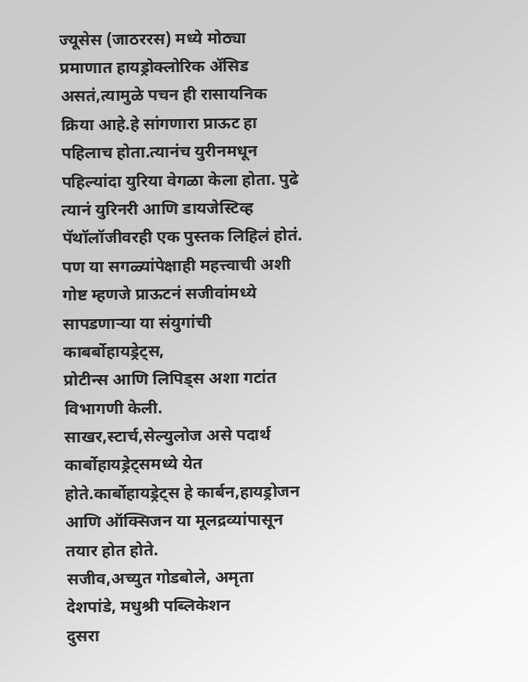ज्यूसेस (जाठररस) मध्ये मोठ्या प्रमाणात हायड्रोक्लोरिक ॲसिड असतं,त्यामुळे पचन ही रासायनिक क्रिया आहे.हे सांगणारा प्राऊट हा पहिलाच होता.त्यानंच युरीनमधून पहिल्यांदा युरिया वेगळा केला होता. पुढे त्यानं युरिनरी आणि डायजेस्टिव्ह पॅथॉलॉजीवरही एक पुस्तक लिहिलं होतं.
पण या सगळ्यांपेक्षाही महत्त्वाची अशी गोष्ट म्हणजे प्राऊटनं सजीवांमध्ये सापडणाऱ्या या संयुगांची काबर्बोहायड्रेट्स,
प्रोटीन्स आणि लिपिड्स अशा गटांत विभागणी केली.
साखर,स्टार्च,सेल्युलोज असे पदार्थ कार्बोहायड्रेट्समध्ये येत होते.कार्बोहायड्रेट्स हे कार्बन,हायड्रोजन आणि ऑक्सिजन या मूलद्रव्यांपासून तयार होत होते.
सजीव,अच्युत गोडबोले, अमृता देशपांडे, मधुश्री पब्लिकेशन
दुसरा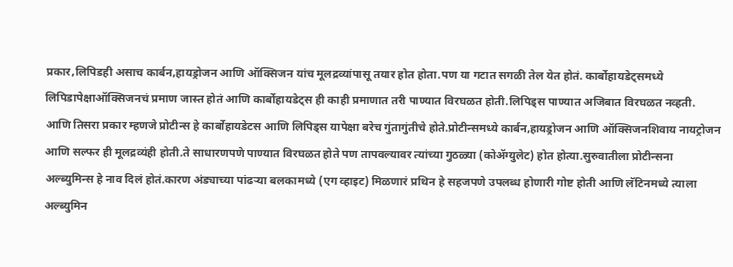प्रकार,लिपिडही असाच कार्बन,हायड्रोजन आणि ऑक्सिजन यांच मूलद्रव्यांपासू तयार होत होता.पण या गटात सगळी तेल येत होतं. कार्बोहायडेट्समध्ये लिपिडापेक्षाऑक्सिजनचं प्रमाण जास्त होतं आणि कार्बोहायडेट्स ही काही प्रमाणात तरी पाण्यात विरघळत होती.लिपिड्स पाण्यात अजिबात विरघळत नव्हती.
आणि तिसरा प्रकार म्हणजे प्रोटीन्स हे कार्बोहायडेटस आणि लिपिड्स यापेक्षा बरेच गुंतागुंतीचे होते.प्रोटीन्समध्ये कार्बन,हायड्रोजन आणि ऑक्सिजनशिवाय नायट्रोजन आणि सल्फर ही मूलद्रव्यंही होती.ते साधारणपणे पाण्यात विरघळत होते पण तापवल्यावर त्यांच्या गुठळ्या (कोॲग्युलेट) होत होत्या.सुरुवातीला प्रोटीन्सना अल्ब्युमिन्स हे नाव दिलं होतं.कारण अंड्याच्या पांढऱ्या बलकामध्ये (एग व्हाइट) मिळणारं प्रथिन हे सहजपणे उपलब्ध होणारी गोष्ट होती आणि लॅटिनमध्ये त्याला अल्ब्युमिन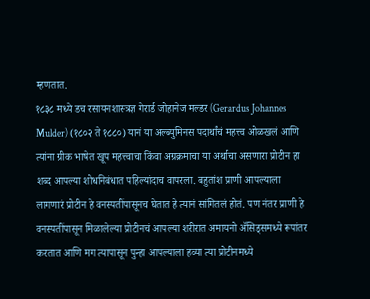म्हणतात.
१८३८ मध्ये डच रसायनशास्त्रज्ञ गेरार्ड जोहानेज मल्डर (Gerardus Johannes Mulder) (१८०२ ते १८८०) यानं या अल्ब्युमिनस पदार्थांचं महत्त्व ओळखलं आणि त्यांना ग्रीक भाषेत खूप महत्त्वाचा किंवा अग्रक्रमाचा या अर्थाचा असणारा प्रोटीन हा शब्द आपल्या शोधनिबंधात पहिल्यांदाच वापरला. बहुतांश प्राणी आपल्याला लागणारं प्रोटीन हे वनस्पतींपासूनच घेतात हे त्यानं सांगितलं होतं. पण नंतर प्राणी हे वनस्पतींपासून मिळालेल्या प्रोटीनचं आपल्या शरीरात अमायनो ॲसिड्समध्ये रूपांतर करतात आणि मग त्यापासून पुन्हा आपल्याला हव्या त्या प्रोटीनमध्ये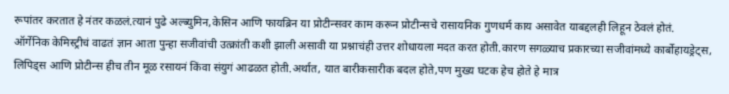रूपांतर करतात हे नंतर कळलं.त्यानं पुढे अल्ब्युमिन,केसिन आणि फायब्रिन या प्रोटीन्सवर काम करून प्रोटीन्सचे रासायनिक गुणधर्म काय असावेत याबद्दलही लिहून ठेवलं होतं.
ऑर्गेनिक केमिस्ट्रीचं वाढतं ज्ञान आता पुन्हा सजीवांची उत्क्रांती कशी झाली असावी या प्रश्नाचंही उत्तर शोधायला मदत करत होती.कारण सगळ्याच प्रकारच्या सजीवांमध्ये कार्बोहायड्रेट्स, लिपिड्स आणि प्रोटीन्स हीच तीन मूळ रसायनं किंवा संयुगं आढळत होती.अर्थात, यात बारीकसारीक बदल होते,पण मुख्य घटक हेच होते हे मात्र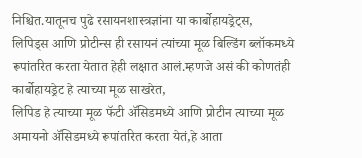निश्चित.यातूनच पुढे रसायनशास्त्रज्ञांना या कार्बोहायड्रेट्स,
लिपिड्स आणि प्रोटीन्स ही रसायनं त्यांच्या मूळ बिल्डिंग ब्लॉकमध्ये रूपांतरित करता येतात हेही लक्षात आलं.म्हणजे असं की कोणतंही कार्बोहायड्रेट हे त्याच्या मूळ साखरेत,
लिपिड हे त्याच्या मूळ फॅटी ॲसिडमध्ये आणि प्रोटीन त्याच्या मूळ अमायनो ॲसिडमध्ये रूपांतरित करता येतं,हे आता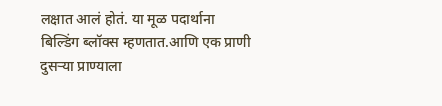लक्षात आलं होतं. या मूळ पदार्थाना बिल्डिंग ब्लॉक्स म्हणतात.आणि एक प्राणी दुसऱ्या प्राण्याला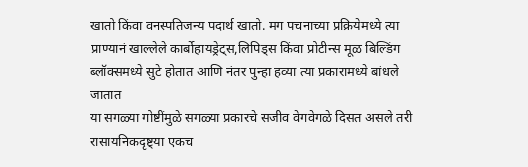खातो किंवा वनस्पतिजन्य पदार्थ खातो. मग पचनाच्या प्रक्रियेमध्ये त्या प्राण्यानं खाल्लेले कार्बोहायड्रेट्स,लिपिड्स किंवा प्रोटीन्स मूळ बिल्डिंग ब्लॉक्समध्ये सुटे होतात आणि नंतर पुन्हा हव्या त्या प्रकारामध्ये बांधले जातात
या सगळ्या गोष्टींमुळे सगळ्या प्रकारचे सजीव वेगवेगळे दिसत असले तरी रासायनिकदृष्ट्या एकच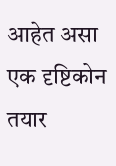आहेत असा एक दृष्टिकोन तयार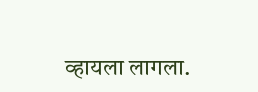व्हायला लागला.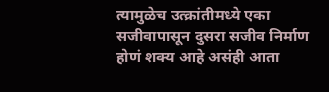त्यामुळेच उत्क्रांतीमध्ये एका सजीवापासून दुसरा सजीव निर्माण होणं शक्य आहे असंही आता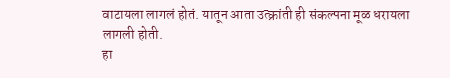वाटायला लागलं होतं. यातून आता उत्क्रांती ही संकल्पना मूळ धरायला लागली होती.
हा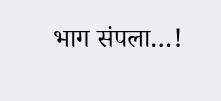भाग संपला…!